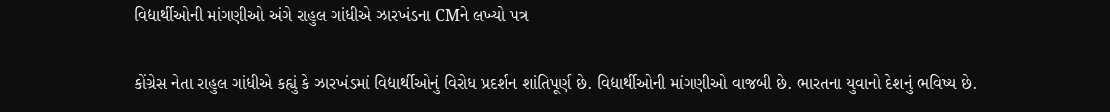વિદ્યાર્થીઓની માંગણીઓ અંગે રાહુલ ગાંધીએ ઝારખંડના CMને લખ્યો પત્ર

કોંગ્રેસ નેતા રાહુલ ગાંધીએ કહ્યું કે ઝારખંડમાં વિદ્યાર્થીઓનું વિરોધ પ્રદર્શન શાંતિપૂર્ણ છે. વિદ્યાર્થીઓની માંગણીઓ વાજબી છે. ભારતના યુવાનો દેશનું ભવિષ્ય છે.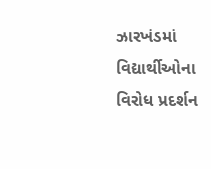ઝારખંડમાં વિદ્યાર્થીઓના વિરોધ પ્રદર્શન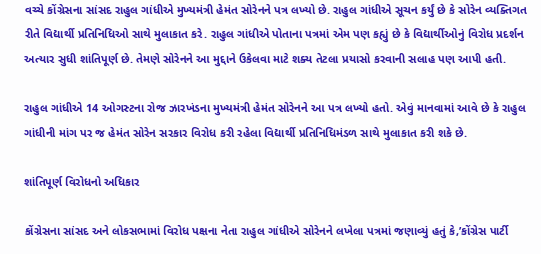વચ્ચે કોંગ્રેસના સાંસદ રાહુલ ગાંધીએ મુખ્યમંત્રી હેમંત સોરેનને પત્ર લખ્યો છે. રાહુલ ગાંધીએ સૂચન કર્યું છે કે સોરેન વ્યક્તિગત રીતે વિદ્યાર્થી પ્રતિનિધિઓ સાથે મુલાકાત કરે. રાહુલ ગાંધીએ પોતાના પત્રમાં એમ પણ કહ્યું છે કે વિદ્યાર્થીઓનું વિરોધ પ્રદર્શન અત્યાર સુધી શાંતિપૂર્ણ છે. તેમણે સોરેનને આ મુદ્દાને ઉકેલવા માટે શક્ય તેટલા પ્રયાસો કરવાની સલાહ પણ આપી હતી.

રાહુલ ગાંધીએ 14 ઓગસ્ટના રોજ ઝારખંડના મુખ્યમંત્રી હેમંત સોરેનને આ પત્ર લખ્યો હતો. એવું માનવામાં આવે છે કે રાહુલ ગાંધીની માંગ પર જ હેમંત સોરેન સરકાર વિરોધ કરી રહેલા વિદ્યાર્થી પ્રતિનિધિમંડળ સાથે મુલાકાત કરી શકે છે.

શાંતિપૂર્ણ વિરોધનો અધિકાર

કોંગ્રેસના સાંસદ અને લોકસભામાં વિરોધ પક્ષના નેતા રાહુલ ગાંધીએ સોરેનને લખેલા પત્રમાં જણાવ્યું હતું કે,’કોંગ્રેસ પાર્ટી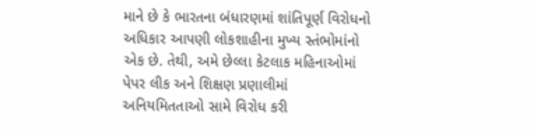માને છે કે ભારતના બંધારણમાં શાંતિપૂર્ણ વિરોધનો અધિકાર આપણી લોકશાહીના મુખ્ય સ્તંભોમાંનો એક છે. તેથી, અમે છેલ્લા કેટલાક મહિનાઓમાં પેપર લીક અને શિક્ષણ પ્રણાલીમાં અનિયમિતતાઓ સામે વિરોધ કરી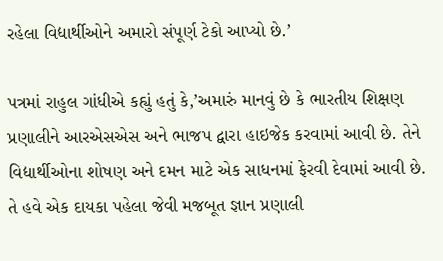રહેલા વિદ્યાર્થીઓને અમારો સંપૂર્ણ ટેકો આપ્યો છે.’

પત્રમાં રાહુલ ગાંધીએ કહ્યું હતું કે,’અમારું માનવું છે કે ભારતીય શિક્ષણ પ્રણાલીને આરએસએસ અને ભાજપ દ્વારા હાઇજેક કરવામાં આવી છે. તેને વિદ્યાર્થીઓના શોષણ અને દમન માટે એક સાધનમાં ફેરવી દેવામાં આવી છે. તે હવે એક દાયકા પહેલા જેવી મજબૂત જ્ઞાન પ્રણાલી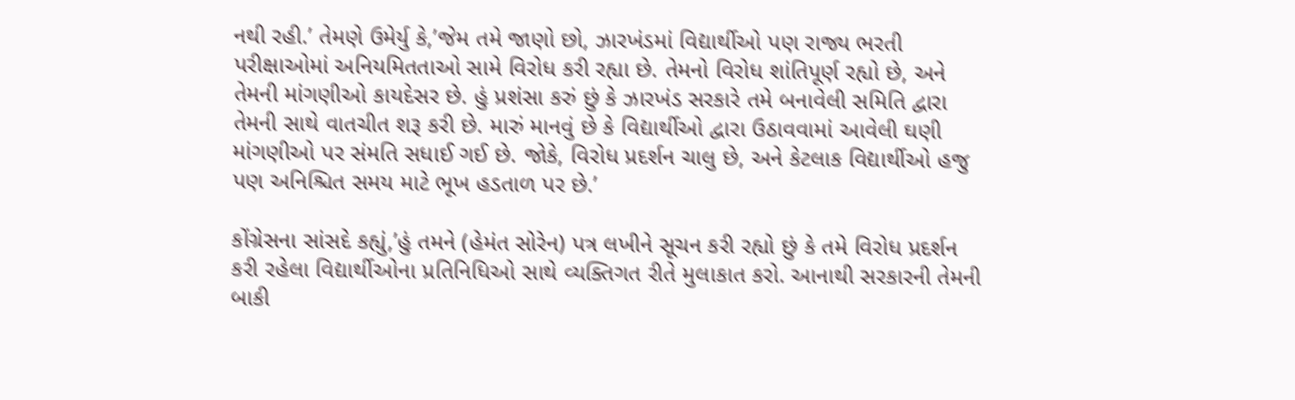નથી રહી.’ તેમણે ઉમેર્યુ કે,’જેમ તમે જાણો છો, ઝારખંડમાં વિદ્યાર્થીઓ પણ રાજ્ય ભરતી પરીક્ષાઓમાં અનિયમિતતાઓ સામે વિરોધ કરી રહ્યા છે. તેમનો વિરોધ શાંતિપૂર્ણ રહ્યો છે, અને તેમની માંગણીઓ કાયદેસર છે. હું પ્રશંસા કરું છું કે ઝારખંડ સરકારે તમે બનાવેલી સમિતિ દ્વારા તેમની સાથે વાતચીત શરૂ કરી છે. મારું માનવું છે કે વિદ્યાર્થીઓ દ્વારા ઉઠાવવામાં આવેલી ઘણી માંગણીઓ પર સંમતિ સધાઈ ગઈ છે. જોકે, વિરોધ પ્રદર્શન ચાલુ છે, અને કેટલાક વિદ્યાર્થીઓ હજુ પણ અનિશ્ચિત સમય માટે ભૂખ હડતાળ પર છે.’

કોંગ્રેસના સાંસદે કહ્યું,’હું તમને (હેમંત સોરેન) પત્ર લખીને સૂચન કરી રહ્યો છું કે તમે વિરોધ પ્રદર્શન કરી રહેલા વિદ્યાર્થીઓના પ્રતિનિધિઓ સાથે વ્યક્તિગત રીતે મુલાકાત કરો. આનાથી સરકારની તેમની બાકી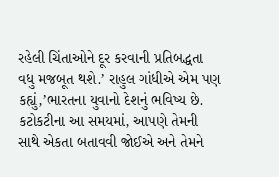રહેલી ચિંતાઓને દૂર કરવાની પ્રતિબદ્ધતા વધુ મજબૂત થશે.’ રાહુલ ગાંધીએ એમ પણ કહ્યું,’ભારતના યુવાનો દેશનું ભવિષ્ય છે. કટોકટીના આ સમયમાં, આપણે તેમની સાથે એકતા બતાવવી જોઈએ અને તેમને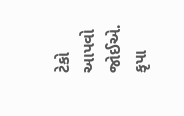ટેકો આપવો જોઈએ. કૃપા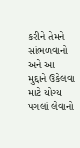કરીને તેમને સાંભળવાનો અને આ મુદ્દાને ઉકેલવા માટે યોગ્ય પગલાં લેવાનો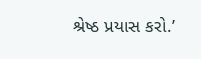શ્રેષ્ઠ પ્રયાસ કરો.’